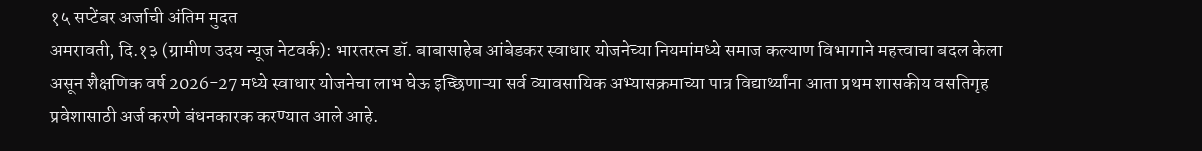१५ सप्टेंबर अर्जाची अंतिम मुदत
अमरावती, दि.१३ (ग्रामीण उदय न्यूज नेटवर्क): भारतरत्न डॉ. बाबासाहेब आंबेडकर स्वाधार योजनेच्या नियमांमध्ये समाज कल्याण विभागाने महत्त्वाचा बदल केला असून शैक्षणिक वर्ष 2026-27 मध्ये स्वाधार योजनेचा लाभ घेऊ इच्छिणाऱ्या सर्व व्यावसायिक अभ्यासक्रमाच्या पात्र विद्यार्थ्यांना आता प्रथम शासकीय वसतिगृह प्रवेशासाठी अर्ज करणे बंधनकारक करण्यात आले आहे.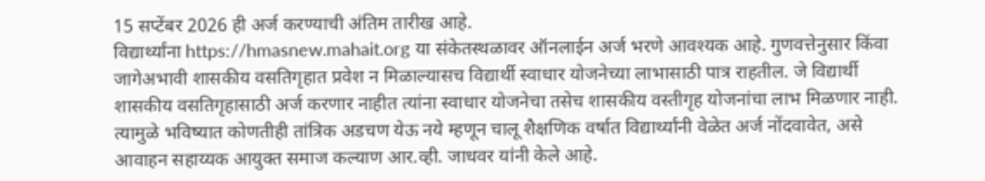15 सप्टेंबर 2026 ही अर्ज करण्याची अंतिम तारीख आहे.
विद्यार्थ्यांना https://hmasnew.mahait.org या संकेतस्थळावर ऑनलाईन अर्ज भरणे आवश्यक आहे. गुणवत्तेनुसार किंवा जागेअभावी शासकीय वसतिगृहात प्रवेश न मिळाल्यासच विद्यार्थी स्वाधार योजनेच्या लाभासाठी पात्र राहतील. जे विद्यार्थी शासकीय वसतिगृहासाठी अर्ज करणार नाहीत त्यांना स्वाधार योजनेचा तसेच शासकीय वस्तीगृह योजनांचा लाभ मिळणार नाही. त्यामुळे भविष्यात कोणतीही तांत्रिक अडचण येऊ नये म्हणून चालू शैक्षणिक वर्षात विद्यार्थ्यांनी वेळेत अर्ज नोंदवावेत, असे आवाहन सहाय्यक आयुक्त समाज कल्याण आर.व्ही. जाधवर यांनी केले आहे.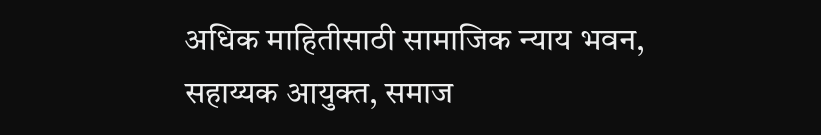अधिक माहितीसाठी सामाजिक न्याय भवन, सहाय्यक आयुक्त, समाज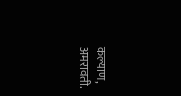कल्याण, अमरावती.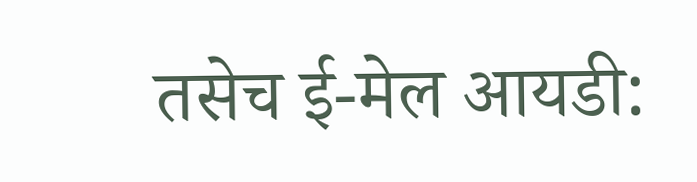तसेच ई-मेल आयडी: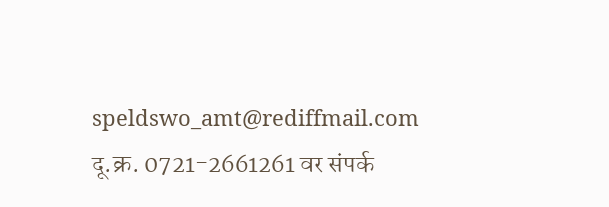speldswo_amt@rediffmail.com
दू.क्र. 0721-2661261 वर संपर्क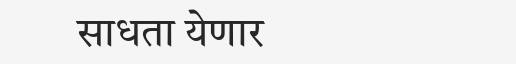साधता येणार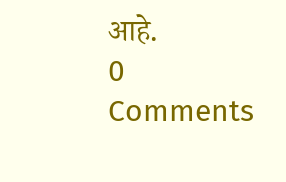आहे.
0 Comments